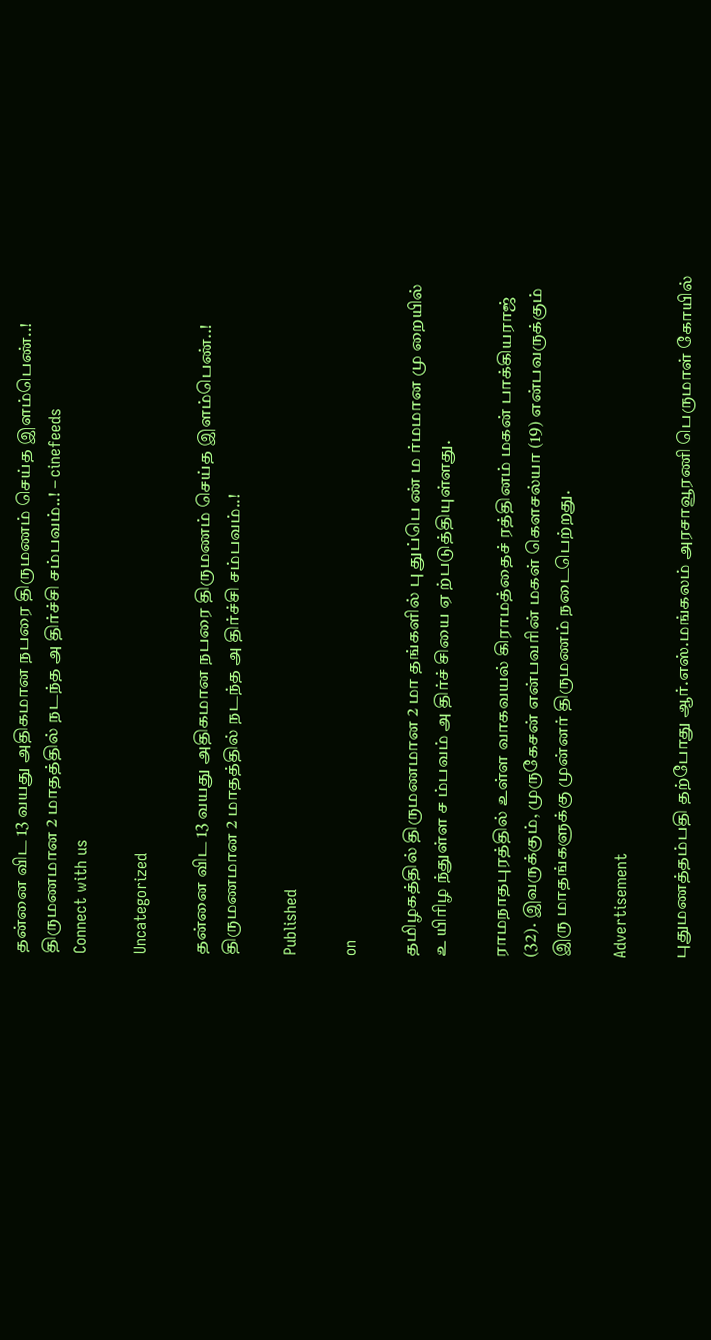தன்னை விட 13 வயது அதிகமான நபரை திருமணம் செய்த இளம்பெண்..! திருமணமான 2 மாதத்தில் நடந்த அ திர்ச்சி சம்பவம்..! – cinefeeds
Connect with us

Uncategorized

தன்னை விட 13 வயது அதிகமான நபரை திருமணம் செய்த இளம்பெண்..! திருமணமான 2 மாதத்தில் நடந்த அ திர்ச்சி சம்பவம்..!

Published

on

தமிழகத்தில் திருமணமான 2 மா தங்களில் பு துப்பெ ண் ம ர்மமான மு றையில் உ யிரிழ ந்துள்ள ச ம்பவம் அ திர்ச் சியை ஏ ற்படுத்தியுள்ளது.

ராமநாதபுரத்தில் உள்ள வாகவயல் கிராமத்தைச் ரத்தினம் மகன் பாக்கியராஜ் (32). இவருக்கும், முருகேசன் என்பவரின் மகள் கௌசல்யா (19) என்பவருக்கும் இரு மாதங்களுக்கு முன்னர் திருமணம் நடைபெற்றது.

Advertisement

புதுமணத்தம்பதி தற்போது ஆர்.எஸ்.மங்கலம் அரசாவூரணி பெருமாள் கோயில்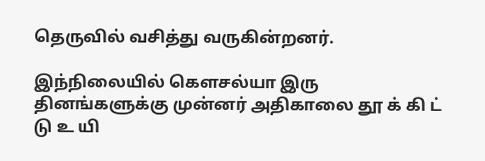தெருவில் வசித்து வருகின்றனர்.

இந்நிலையில் கௌசல்யா இரு தினங்களுக்கு முன்னர் அதிகாலை தூ க் கி ட் டு உ யி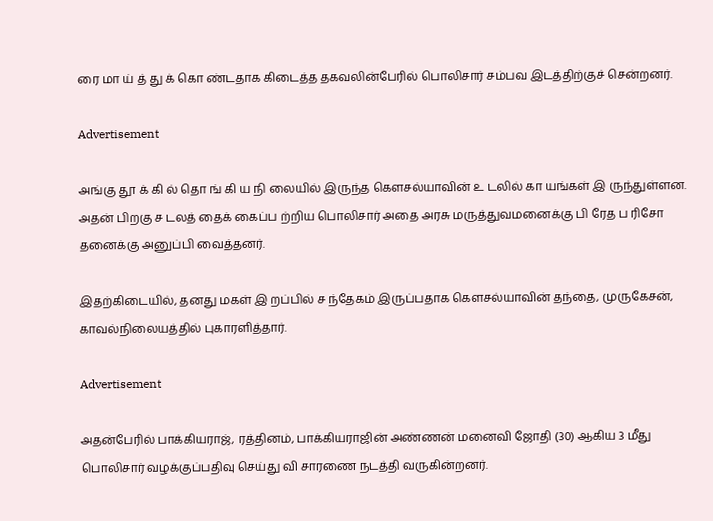ரை மா ய் த் து க் கொ ண்டதாக கிடைத்த தகவலின்பேரில் பொலிசார் சம்பவ இடத்திற்குச் சென்றனர்.

Advertisement

அங்கு தூ க் கி ல் தொ ங் கி ய நி லையில் இருந்த கௌசல்யாவின் உ டலில் கா யங்கள் இ ருந்துள்ளன. அதன் பிறகு ச டலத் தைக் கைப்ப ற்றிய பொலிசார் அதை அரசு மருத்துவமனைக்கு பி ரேத ப ரிசோ தனைக்கு அனுப்பி வைத்தனர்.

இதற்கிடையில், தனது மகள் இ றப்பில் ச ந்தேகம் இருப்பதாக கௌசல்யாவின் தந்தை, முருகேசன், காவல்நிலையத்தில் புகாரளித்தார்.

Advertisement

அதன்பேரில் பாக்கியராஜ், ரத்தினம், பாக்கியராஜின் அண்ணன் மனைவி ஜோதி (30) ஆகிய 3 மீது பொலிசார் வழக்குப்பதிவு செய்து வி சாரணை நடத்தி வருகின்றனர்.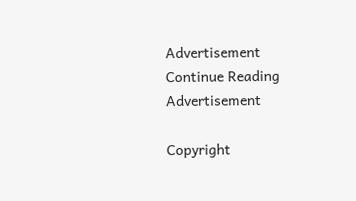Advertisement
Continue Reading
Advertisement

Copyright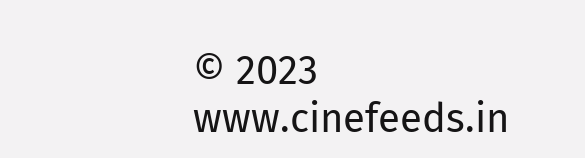© 2023 www.cinefeeds.in